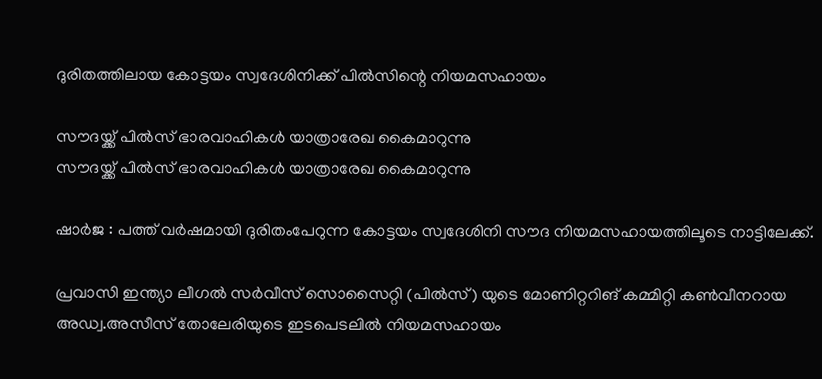ദുരിതത്തിലായ കോട്ടയം സ്വദേശിനിക്ക് പിൽസിന്റെ നിയമസഹായം

സൗദയ്ക്ക് പിൽസ് ഭാരവാഹികൾ യാത്രാരേഖ കൈമാറുന്നു
സൗദയ്ക്ക് പിൽസ് ഭാരവാഹികൾ യാത്രാരേഖ കൈമാറുന്നു

ഷാർജ : പത്ത് വർഷമായി ദുരിതംപേറുന്ന കോട്ടയം സ്വദേശിനി സൗദ നിയമസഹായത്തിലൂടെ നാട്ടിലേക്ക്.

പ്രവാസി ഇന്ത്യാ ലീഗൽ സർവീസ് സൊസൈറ്റി (പിൽസ്) യുടെ മോണിറ്ററിങ് കമ്മിറ്റി കൺവീനറായ അഡ്വ.അസീസ് തോലേരിയുടെ ഇടപെടലിൽ നിയമസഹായം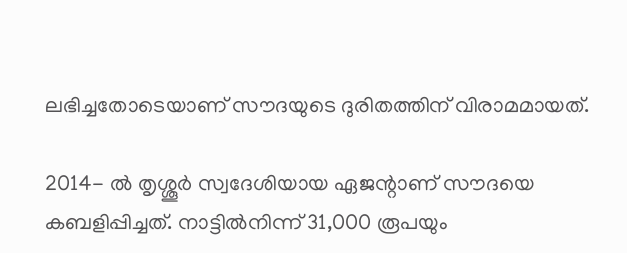ലഭിച്ചതോടെയാണ് സൗദയുടെ ദുരിതത്തിന് വിരാമമായത്.

2014- ൽ തൃശ്ശൂർ സ്വദേശിയായ ഏജന്റാണ് സൗദയെ കബളിപ്പിച്ചത്. നാട്ടിൽനിന്ന് 31,000 രൂപയും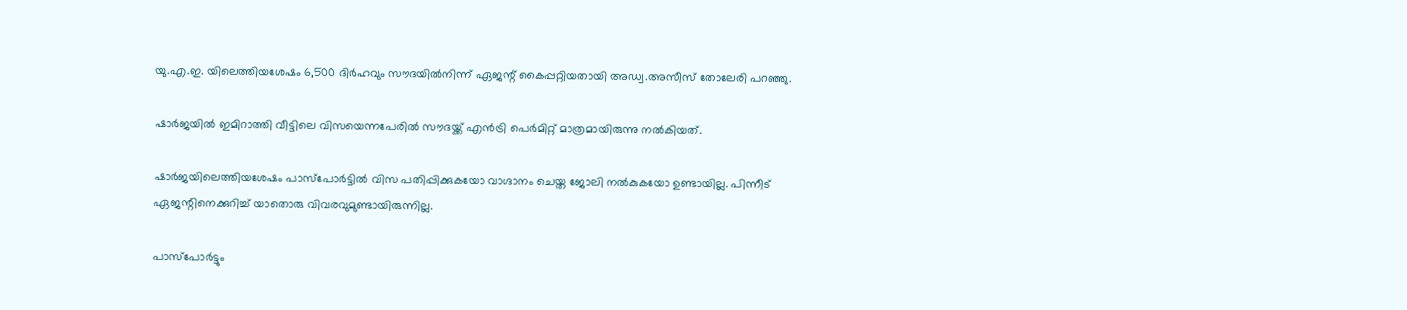യു.എ.ഇ. യിലെത്തിയശേഷം 6,500 ദിർഹവും സൗദയിൽനിന്ന് ഏജന്റ് കൈപ്പറ്റിയതായി അഡ്വ.അസീസ് തോലേരി പറഞ്ഞു.

ഷാർജയിൽ ഇമിറാത്തി വീട്ടിലെ വിസയെന്നപേരിൽ സൗദയ്ക്ക് എൻട്രി പെർമിറ്റ് മാത്രമായിരുന്നു നൽകിയത്.

ഷാർജയിലെത്തിയശേഷം പാസ്പോർട്ടിൽ വിസ പതിപ്പിക്കുകയോ വാഗ്ദാനം ചെയ്ത ജോലി നൽകുകയോ ഉണ്ടായില്ല. പിന്നീട് ഏജന്റിനെക്കുറിച്ച് യാതൊരു വിവരവുമുണ്ടായിരുന്നില്ല.

പാസ്പോർട്ടും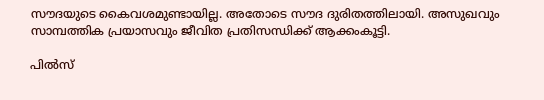സൗദയുടെ കൈവശമുണ്ടായില്ല. അതോടെ സൗദ ദുരിതത്തിലായി. അസുഖവും സാമ്പത്തിക പ്രയാസവും ജീവിത പ്രതിസന്ധിക്ക് ആക്കംകൂട്ടി.

പിൽസ്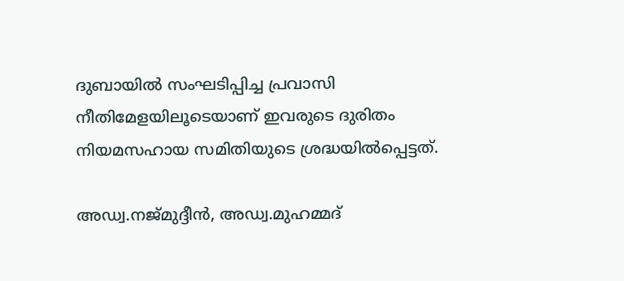ദുബായിൽ സംഘടിപ്പിച്ച പ്രവാസി നീതിമേളയിലൂടെയാണ് ഇവരുടെ ദുരിതം നിയമസഹായ സമിതിയുടെ ശ്രദ്ധയിൽപ്പെട്ടത്.

അഡ്വ.നജ്മുദ്ദീൻ, അഡ്വ.മുഹമ്മദ്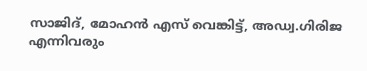സാജിദ്, മോഹൻ എസ് വെങ്കിട്ട്, അഡ്വ.ഗിരിജ എന്നിവരും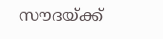സൗദയ്ക്ക്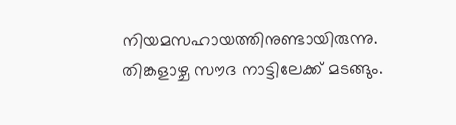നിയമസഹായത്തിനുണ്ടായിരുന്നു. തിങ്കളാഴ്ച സൗദ നാട്ടിലേക്ക് മടങ്ങും.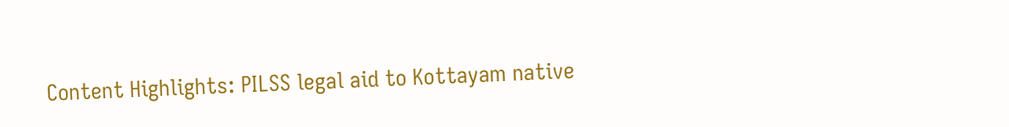Content Highlights: PILSS legal aid to Kottayam native